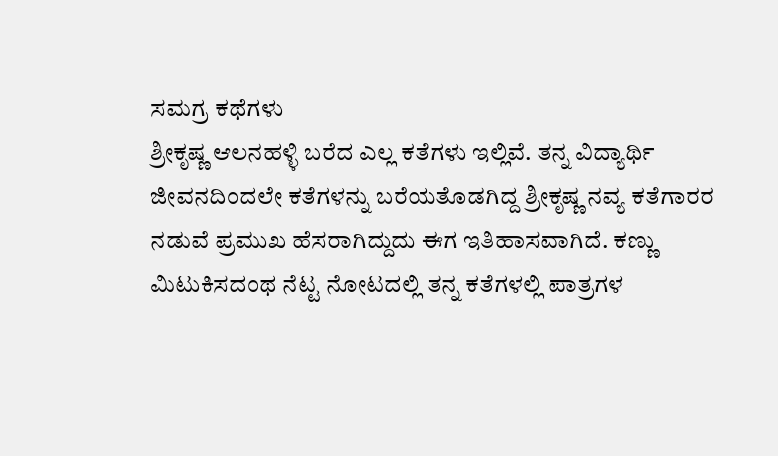ಸಮಗ್ರ ಕಥೆಗಳು
ಶ್ರೀಕೃಷ್ಣ ಆಲನಹಳ್ಳಿ ಬರೆದ ಎಲ್ಲ ಕತೆಗಳು ಇಲ್ಲಿವೆ. ತನ್ನ ವಿದ್ಯಾರ್ಥಿ ಜೀವನದಿಂದಲೇ ಕತೆಗಳನ್ನು ಬರೆಯತೊಡಗಿದ್ದ ಶ್ರೀಕೃಷ್ಣ ನವ್ಯ ಕತೆಗಾರರ ನಡುವೆ ಪ್ರಮುಖ ಹೆಸರಾಗಿದ್ದುದು ಈಗ ಇತಿಹಾಸವಾಗಿದೆ. ಕಣ್ಣು ಮಿಟುಕಿಸದಂಥ ನೆಟ್ಟ ನೋಟದಲ್ಲಿ ತನ್ನ ಕತೆಗಳಲ್ಲಿ ಪಾತ್ರಗಳ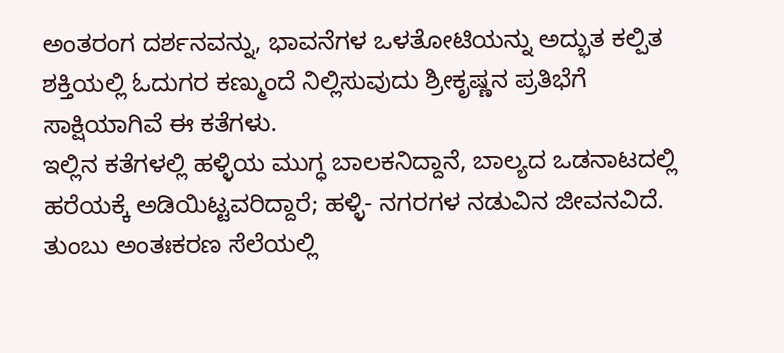ಅಂತರಂಗ ದರ್ಶನವನ್ನು, ಭಾವನೆಗಳ ಒಳತೋಟಿಯನ್ನು ಅದ್ಭುತ ಕಲ್ಪಿತ ಶಕ್ತಿಯಲ್ಲಿ ಓದುಗರ ಕಣ್ಮುಂದೆ ನಿಲ್ಲಿಸುವುದು ಶ್ರೀಕೃಷ್ಣನ ಪ್ರತಿಭೆಗೆ ಸಾಕ್ಷಿಯಾಗಿವೆ ಈ ಕತೆಗಳು.
ಇಲ್ಲಿನ ಕತೆಗಳಲ್ಲಿ ಹಳ್ಳಿಯ ಮುಗ್ಧ ಬಾಲಕನಿದ್ದಾನೆ, ಬಾಲ್ಯದ ಒಡನಾಟದಲ್ಲಿ ಹರೆಯಕ್ಕೆ ಅಡಿಯಿಟ್ಟವರಿದ್ದಾರೆ; ಹಳ್ಳಿ- ನಗರಗಳ ನಡುವಿನ ಜೀವನವಿದೆ. ತುಂಬು ಅಂತಃಕರಣ ಸೆಲೆಯಲ್ಲಿ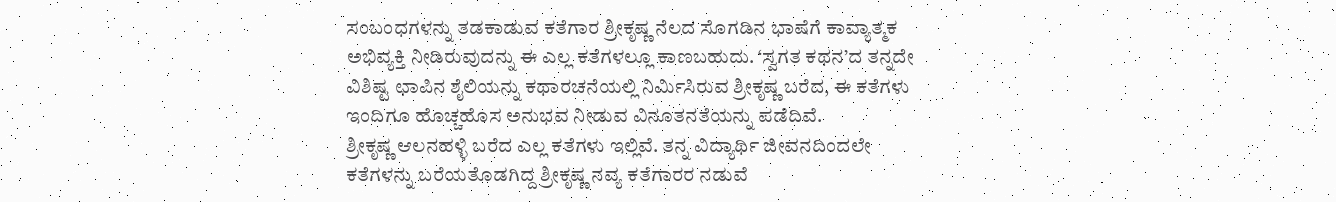ಸಂಬಂಧಗಳನ್ನು ತಡಕಾಡುವ ಕತೆಗಾರ ಶ್ರೀಕೃಷ್ಣ ನೆಲದ ಸೊಗಡಿನ ಭಾಷೆಗೆ ಕಾವ್ಯಾತ್ಮಕ ಅಭಿವ್ಯಕ್ತಿ ನೀಡಿರುವುದನ್ನು ಈ ಎಲ್ಲ ಕತೆಗಳಲ್ಲೂ ಕಾಣಬಹುದು. ‘ಸ್ವಗತ ಕಥನ’ದ ತನ್ನದೇ ವಿಶಿಷ್ಟ ಛಾಪಿನ ಶೈಲಿಯನ್ನು ಕಥಾರಚನೆಯಲ್ಲಿ ನಿರ್ಮಿಸಿರುವ ಶ್ರೀಕೃಷ್ಣ ಬರೆದ, ಈ ಕತೆಗಳು ಇಂದಿಗೂ ಹೊಚ್ಚಹೊಸ ಅನುಭವ ನೀಡುವ ವಿನೂತನತೆಯನ್ನು ಪಡೆದಿವೆ.
ಶ್ರೀಕೃಷ್ಣ ಆಲನಹಳ್ಳಿ ಬರೆದ ಎಲ್ಲ ಕತೆಗಳು ಇಲ್ಲಿವೆ. ತನ್ನ ವಿದ್ಯಾರ್ಥಿ ಜೀವನದಿಂದಲೇ ಕತೆಗಳನ್ನು ಬರೆಯತೊಡಗಿದ್ದ ಶ್ರೀಕೃಷ್ಣ ನವ್ಯ ಕತೆಗಾರರ ನಡುವೆ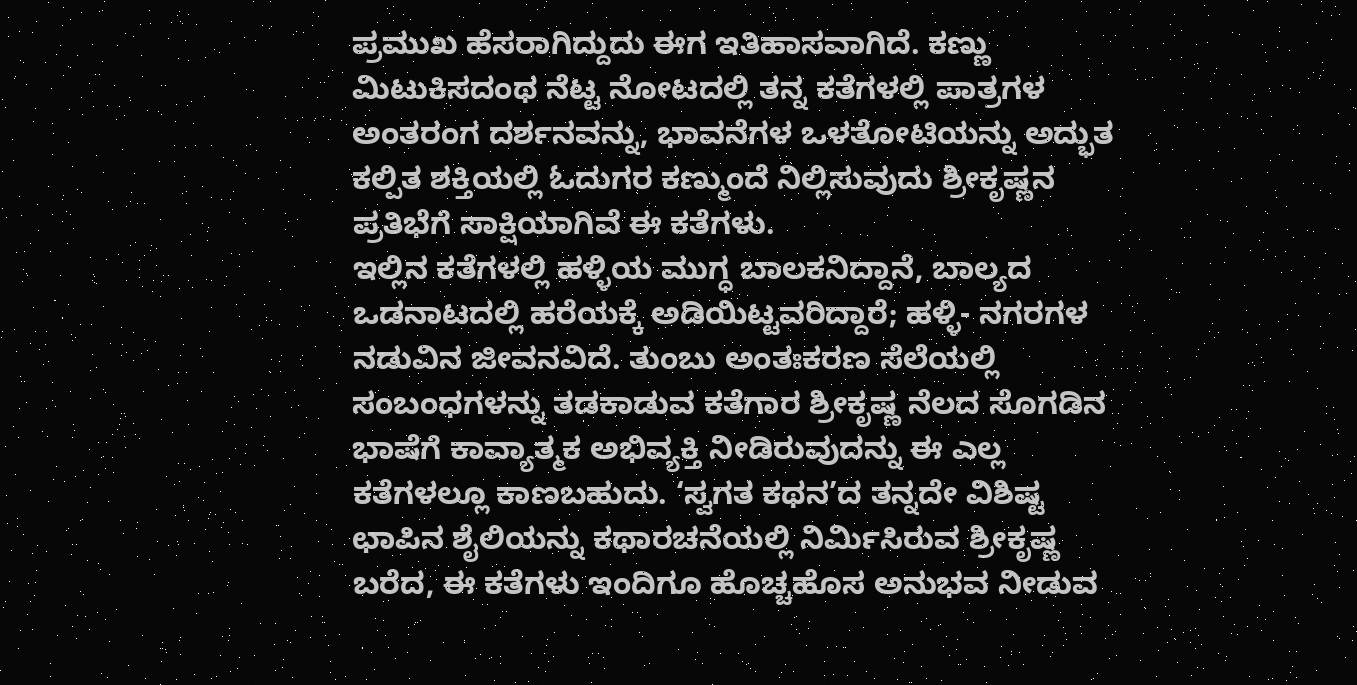ಪ್ರಮುಖ ಹೆಸರಾಗಿದ್ದುದು ಈಗ ಇತಿಹಾಸವಾಗಿದೆ. ಕಣ್ಣು ಮಿಟುಕಿಸದಂಥ ನೆಟ್ಟ ನೋಟದಲ್ಲಿ ತನ್ನ ಕತೆಗಳಲ್ಲಿ ಪಾತ್ರಗಳ ಅಂತರಂಗ ದರ್ಶನವನ್ನು, ಭಾವನೆಗಳ ಒಳತೋಟಿಯನ್ನು ಅದ್ಭುತ ಕಲ್ಪಿತ ಶಕ್ತಿಯಲ್ಲಿ ಓದುಗರ ಕಣ್ಮುಂದೆ ನಿಲ್ಲಿಸುವುದು ಶ್ರೀಕೃಷ್ಣನ ಪ್ರತಿಭೆಗೆ ಸಾಕ್ಷಿಯಾಗಿವೆ ಈ ಕತೆಗಳು.
ಇಲ್ಲಿನ ಕತೆಗಳಲ್ಲಿ ಹಳ್ಳಿಯ ಮುಗ್ಧ ಬಾಲಕನಿದ್ದಾನೆ, ಬಾಲ್ಯದ ಒಡನಾಟದಲ್ಲಿ ಹರೆಯಕ್ಕೆ ಅಡಿಯಿಟ್ಟವರಿದ್ದಾರೆ; ಹಳ್ಳಿ- ನಗರಗಳ ನಡುವಿನ ಜೀವನವಿದೆ. ತುಂಬು ಅಂತಃಕರಣ ಸೆಲೆಯಲ್ಲಿ ಸಂಬಂಧಗಳನ್ನು ತಡಕಾಡುವ ಕತೆಗಾರ ಶ್ರೀಕೃಷ್ಣ ನೆಲದ ಸೊಗಡಿನ ಭಾಷೆಗೆ ಕಾವ್ಯಾತ್ಮಕ ಅಭಿವ್ಯಕ್ತಿ ನೀಡಿರುವುದನ್ನು ಈ ಎಲ್ಲ ಕತೆಗಳಲ್ಲೂ ಕಾಣಬಹುದು. ‘ಸ್ವಗತ ಕಥನ’ದ ತನ್ನದೇ ವಿಶಿಷ್ಟ ಛಾಪಿನ ಶೈಲಿಯನ್ನು ಕಥಾರಚನೆಯಲ್ಲಿ ನಿರ್ಮಿಸಿರುವ ಶ್ರೀಕೃಷ್ಣ ಬರೆದ, ಈ ಕತೆಗಳು ಇಂದಿಗೂ ಹೊಚ್ಚಹೊಸ ಅನುಭವ ನೀಡುವ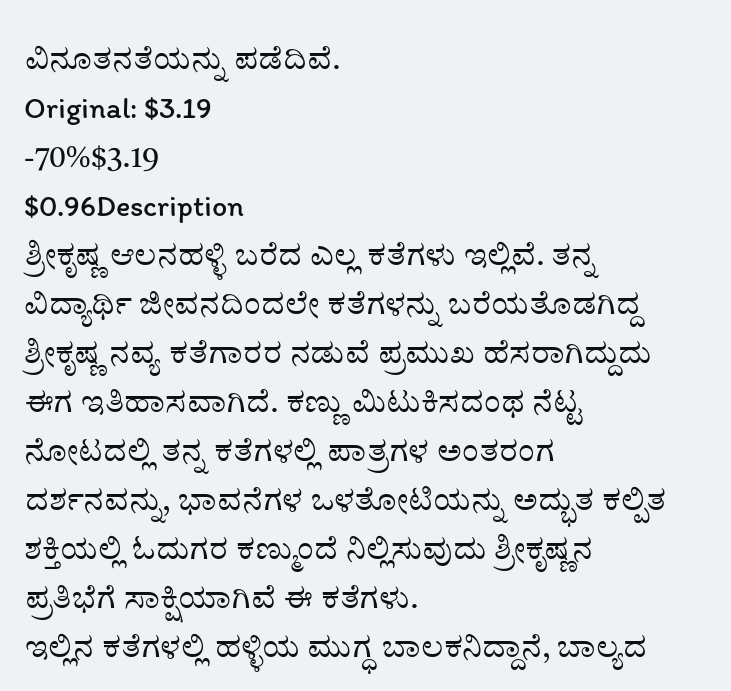ವಿನೂತನತೆಯನ್ನು ಪಡೆದಿವೆ.
Original: $3.19
-70%$3.19
$0.96Description
ಶ್ರೀಕೃಷ್ಣ ಆಲನಹಳ್ಳಿ ಬರೆದ ಎಲ್ಲ ಕತೆಗಳು ಇಲ್ಲಿವೆ. ತನ್ನ ವಿದ್ಯಾರ್ಥಿ ಜೀವನದಿಂದಲೇ ಕತೆಗಳನ್ನು ಬರೆಯತೊಡಗಿದ್ದ ಶ್ರೀಕೃಷ್ಣ ನವ್ಯ ಕತೆಗಾರರ ನಡುವೆ ಪ್ರಮುಖ ಹೆಸರಾಗಿದ್ದುದು ಈಗ ಇತಿಹಾಸವಾಗಿದೆ. ಕಣ್ಣು ಮಿಟುಕಿಸದಂಥ ನೆಟ್ಟ ನೋಟದಲ್ಲಿ ತನ್ನ ಕತೆಗಳಲ್ಲಿ ಪಾತ್ರಗಳ ಅಂತರಂಗ ದರ್ಶನವನ್ನು, ಭಾವನೆಗಳ ಒಳತೋಟಿಯನ್ನು ಅದ್ಭುತ ಕಲ್ಪಿತ ಶಕ್ತಿಯಲ್ಲಿ ಓದುಗರ ಕಣ್ಮುಂದೆ ನಿಲ್ಲಿಸುವುದು ಶ್ರೀಕೃಷ್ಣನ ಪ್ರತಿಭೆಗೆ ಸಾಕ್ಷಿಯಾಗಿವೆ ಈ ಕತೆಗಳು.
ಇಲ್ಲಿನ ಕತೆಗಳಲ್ಲಿ ಹಳ್ಳಿಯ ಮುಗ್ಧ ಬಾಲಕನಿದ್ದಾನೆ, ಬಾಲ್ಯದ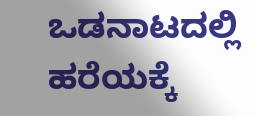ಒಡನಾಟದಲ್ಲಿ ಹರೆಯಕ್ಕೆ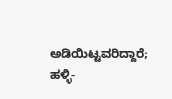ಅಡಿಯಿಟ್ಟವರಿದ್ದಾರೆ; ಹಳ್ಳಿ-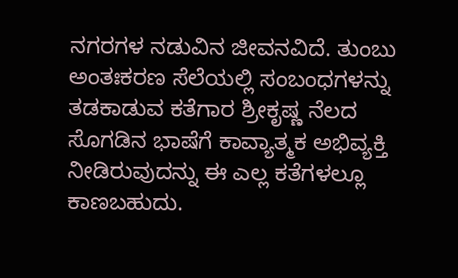ನಗರಗಳ ನಡುವಿನ ಜೀವನವಿದೆ. ತುಂಬು ಅಂತಃಕರಣ ಸೆಲೆಯಲ್ಲಿ ಸಂಬಂಧಗಳನ್ನು ತಡಕಾಡುವ ಕತೆಗಾರ ಶ್ರೀಕೃಷ್ಣ ನೆಲದ ಸೊಗಡಿನ ಭಾಷೆಗೆ ಕಾವ್ಯಾತ್ಮಕ ಅಭಿವ್ಯಕ್ತಿ ನೀಡಿರುವುದನ್ನು ಈ ಎಲ್ಲ ಕತೆಗಳಲ್ಲೂ ಕಾಣಬಹುದು.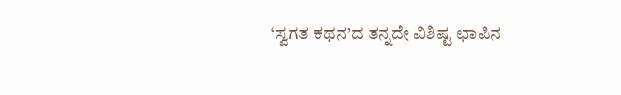‘ಸ್ವಗತ ಕಥನ’ದ ತನ್ನದೇ ವಿಶಿಷ್ಟ ಛಾಪಿನ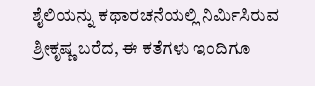ಶೈಲಿಯನ್ನು ಕಥಾರಚನೆಯಲ್ಲಿ ನಿರ್ಮಿಸಿರುವ ಶ್ರೀಕೃಷ್ಣ ಬರೆದ, ಈ ಕತೆಗಳು ಇಂದಿಗೂ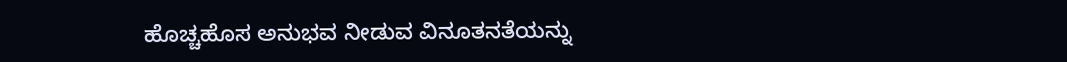ಹೊಚ್ಚಹೊಸ ಅನುಭವ ನೀಡುವ ವಿನೂತನತೆಯನ್ನು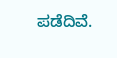ಪಡೆದಿವೆ.